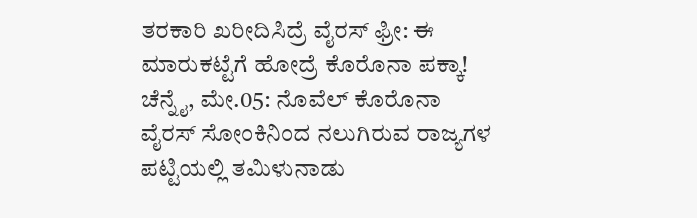ತರಕಾರಿ ಖರೀದಿಸಿದ್ರೆ ವೈರಸ್ ಫ್ರೀ: ಈ ಮಾರುಕಟ್ಟೆಗೆ ಹೋದ್ರೆ ಕೊರೊನಾ ಪಕ್ಕಾ!
ಚೆನ್ನೈ, ಮೇ.05: ನೊವೆಲ್ ಕೊರೊನಾ ವೈರಸ್ ಸೋಂಕಿನಿಂದ ನಲುಗಿರುವ ರಾಜ್ಯಗಳ ಪಟ್ಟಿಯಲ್ಲಿ ತಮಿಳುನಾಡು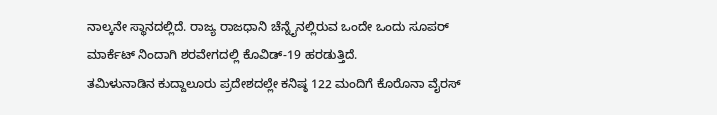ನಾಲ್ಕನೇ ಸ್ಥಾನದಲ್ಲಿದೆ. ರಾಜ್ಯ ರಾಜಧಾನಿ ಚೆನ್ನೈನಲ್ಲಿರುವ ಒಂದೇ ಒಂದು ಸೂಪರ್ ಮಾರ್ಕೆಟ್ ನಿಂದಾಗಿ ಶರವೇಗದಲ್ಲಿ ಕೊವಿಡ್-19 ಹರಡುತ್ತಿದೆ.
ತಮಿಳುನಾಡಿನ ಕುದ್ದಾಲೂರು ಪ್ರದೇಶದಲ್ಲೇ ಕನಿಷ್ಠ 122 ಮಂದಿಗೆ ಕೊರೊನಾ ವೈರಸ್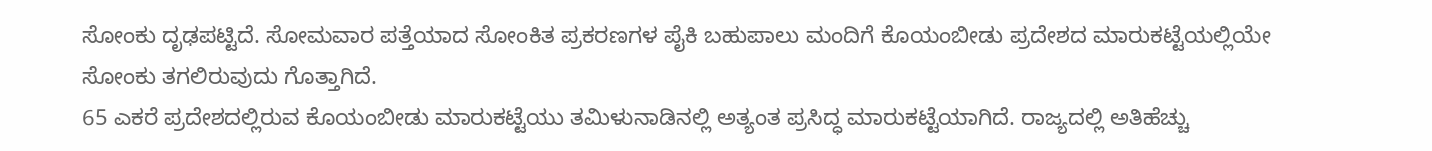ಸೋಂಕು ದೃಢಪಟ್ಟಿದೆ. ಸೋಮವಾರ ಪತ್ತೆಯಾದ ಸೋಂಕಿತ ಪ್ರಕರಣಗಳ ಪೈಕಿ ಬಹುಪಾಲು ಮಂದಿಗೆ ಕೊಯಂಬೀಡು ಪ್ರದೇಶದ ಮಾರುಕಟ್ಟೆಯಲ್ಲಿಯೇ ಸೋಂಕು ತಗಲಿರುವುದು ಗೊತ್ತಾಗಿದೆ.
65 ಎಕರೆ ಪ್ರದೇಶದಲ್ಲಿರುವ ಕೊಯಂಬೀಡು ಮಾರುಕಟ್ಟೆಯು ತಮಿಳುನಾಡಿನಲ್ಲಿ ಅತ್ಯಂತ ಪ್ರಸಿದ್ಧ ಮಾರುಕಟ್ಟೆಯಾಗಿದೆ. ರಾಜ್ಯದಲ್ಲಿ ಅತಿಹೆಚ್ಚು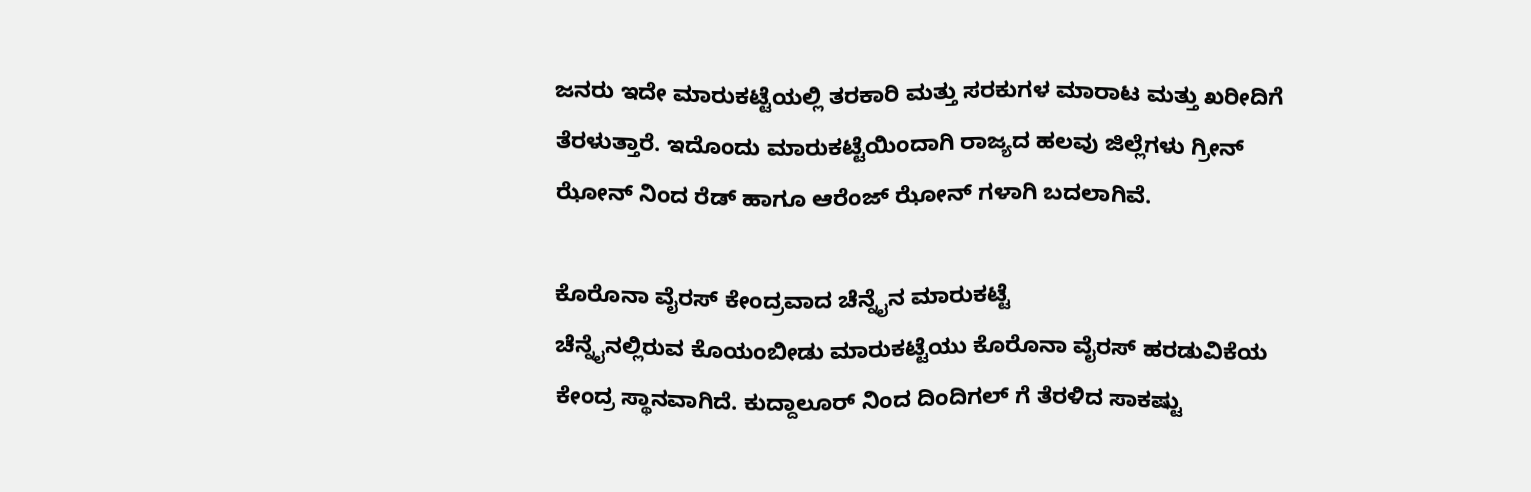ಜನರು ಇದೇ ಮಾರುಕಟ್ಟೆಯಲ್ಲಿ ತರಕಾರಿ ಮತ್ತು ಸರಕುಗಳ ಮಾರಾಟ ಮತ್ತು ಖರೀದಿಗೆ ತೆರಳುತ್ತಾರೆ. ಇದೊಂದು ಮಾರುಕಟ್ಟೆಯಿಂದಾಗಿ ರಾಜ್ಯದ ಹಲವು ಜಿಲ್ಲೆಗಳು ಗ್ರೀನ್ ಝೋನ್ ನಿಂದ ರೆಡ್ ಹಾಗೂ ಆರೆಂಜ್ ಝೋನ್ ಗಳಾಗಿ ಬದಲಾಗಿವೆ.

ಕೊರೊನಾ ವೈರಸ್ ಕೇಂದ್ರವಾದ ಚೆನ್ನೈನ ಮಾರುಕಟ್ಟೆ
ಚೆನ್ನೈನಲ್ಲಿರುವ ಕೊಯಂಬೀಡು ಮಾರುಕಟ್ಟೆಯು ಕೊರೊನಾ ವೈರಸ್ ಹರಡುವಿಕೆಯ ಕೇಂದ್ರ ಸ್ಥಾನವಾಗಿದೆ. ಕುದ್ದಾಲೂರ್ ನಿಂದ ದಿಂದಿಗಲ್ ಗೆ ತೆರಳಿದ ಸಾಕಷ್ಟು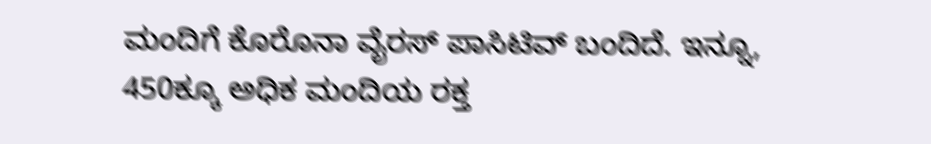ಮಂದಿಗೆ ಕೊರೊನಾ ವೈರಸ್ ಪಾಸಿಟಿವ್ ಬಂದಿದೆ. ಇನ್ನೂ, 450ಕ್ಕೂ ಅಧಿಕ ಮಂದಿಯ ರಕ್ತ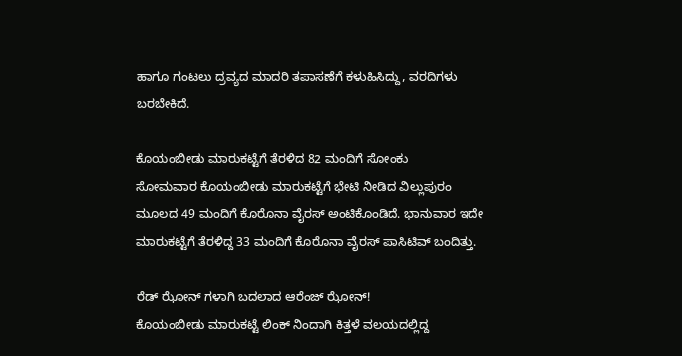ಹಾಗೂ ಗಂಟಲು ದ್ರವ್ಯದ ಮಾದರಿ ತಪಾಸಣೆಗೆ ಕಳುಹಿಸಿದ್ದು, ವರದಿಗಳು ಬರಬೇಕಿದೆ.

ಕೊಯಂಬೀಡು ಮಾರುಕಟ್ಟೆಗೆ ತೆರಳಿದ 82 ಮಂದಿಗೆ ಸೋಂಕು
ಸೋಮವಾರ ಕೊಯಂಬೀಡು ಮಾರುಕಟ್ಟೆಗೆ ಭೇಟಿ ನೀಡಿದ ವಿಲ್ಲುಪುರಂ ಮೂಲದ 49 ಮಂದಿಗೆ ಕೊರೊನಾ ವೈರಸ್ ಅಂಟಿಕೊಂಡಿದೆ. ಭಾನುವಾರ ಇದೇ ಮಾರುಕಟ್ಟೆಗೆ ತೆರಳಿದ್ದ 33 ಮಂದಿಗೆ ಕೊರೊನಾ ವೈರಸ್ ಪಾಸಿಟಿವ್ ಬಂದಿತ್ತು.

ರೆಡ್ ಝೋನ್ ಗಳಾಗಿ ಬದಲಾದ ಆರೆಂಜ್ ಝೋನ್!
ಕೊಯಂಬೀಡು ಮಾರುಕಟ್ಟೆ ಲಿಂಕ್ ನಿಂದಾಗಿ ಕಿತ್ತಳೆ ವಲಯದಲ್ಲಿದ್ದ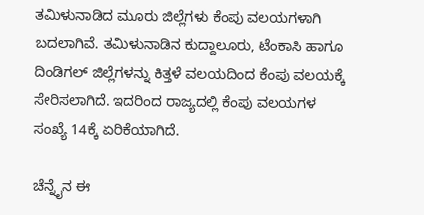ತಮಿಳುನಾಡಿದ ಮೂರು ಜಿಲ್ಲೆಗಳು ಕೆಂಪು ವಲಯಗಳಾಗಿ ಬದಲಾಗಿವೆ. ತಮಿಳುನಾಡಿನ ಕುದ್ದಾಲೂರು, ಟೆಂಕಾಸಿ ಹಾಗೂ ದಿಂಡಿಗಲ್ ಜಿಲ್ಲೆಗಳನ್ನು ಕಿತ್ತಳೆ ವಲಯದಿಂದ ಕೆಂಪು ವಲಯಕ್ಕೆ ಸೇರಿಸಲಾಗಿದೆ. ಇದರಿಂದ ರಾಜ್ಯದಲ್ಲಿ ಕೆಂಪು ವಲಯಗಳ ಸಂಖ್ಯೆ 14ಕ್ಕೆ ಏರಿಕೆಯಾಗಿದೆ.

ಚೆನ್ನೈನ ಈ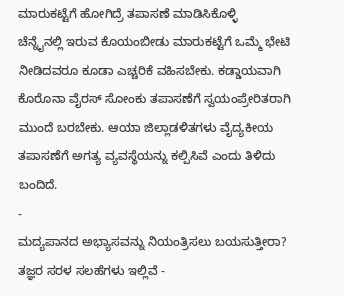ಮಾರುಕಟ್ಟೆಗೆ ಹೋಗಿದ್ರೆ ತಪಾಸಣೆ ಮಾಡಿಸಿಕೊಳ್ಳಿ
ಚೆನ್ನೈನಲ್ಲಿ ಇರುವ ಕೊಯಂಬೀಡು ಮಾರುಕಟ್ಟೆಗೆ ಒಮ್ಮೆ ಭೇಟಿ ನೀಡಿದವರೂ ಕೂಡಾ ಎಚ್ಚರಿಕೆ ವಹಿಸಬೇಕು. ಕಡ್ಡಾಯವಾಗಿ ಕೊರೊನಾ ವೈರಸ್ ಸೋಂಕು ತಪಾಸಣೆಗೆ ಸ್ವಯಂಪ್ರೇರಿತರಾಗಿ ಮುಂದೆ ಬರಬೇಕು. ಆಯಾ ಜಿಲ್ಲಾಡಳಿತಗಳು ವೈದ್ಯಕೀಯ ತಪಾಸಣೆಗೆ ಅಗತ್ಯ ವ್ಯವಸ್ಥೆಯನ್ನು ಕಲ್ಪಿಸಿವೆ ಎಂದು ತಿಳಿದು ಬಂದಿದೆ.
-
ಮದ್ಯಪಾನದ ಅಭ್ಯಾಸವನ್ನು ನಿಯಂತ್ರಿಸಲು ಬಯಸುತ್ತೀರಾ? ತಜ್ಞರ ಸರಳ ಸಲಹೆಗಳು ಇಲ್ಲಿವೆ -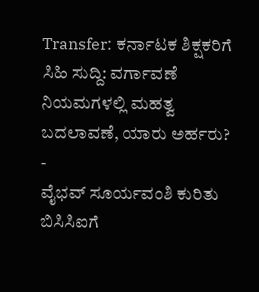Transfer: ಕರ್ನಾಟಕ ಶಿಕ್ಷಕರಿಗೆ ಸಿಹಿ ಸುದ್ದಿ: ವರ್ಗಾವಣೆ ನಿಯಮಗಳಲ್ಲಿ ಮಹತ್ವ ಬದಲಾವಣೆ, ಯಾರು ಅರ್ಹರು? -
ವೈಭವ್ ಸೂರ್ಯವಂಶಿ ಕುರಿತು ಬಿಸಿಸಿಐಗೆ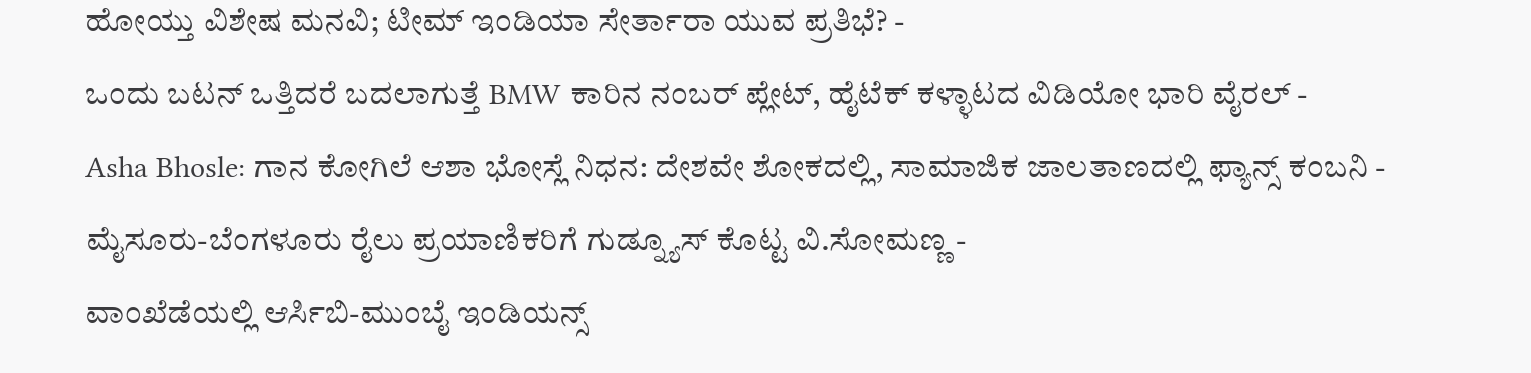ಹೋಯ್ತು ವಿಶೇಷ ಮನವಿ; ಟೀಮ್ ಇಂಡಿಯಾ ಸೇರ್ತಾರಾ ಯುವ ಪ್ರತಿಭೆ? -
ಒಂದು ಬಟನ್ ಒತ್ತಿದರೆ ಬದಲಾಗುತ್ತೆ BMW ಕಾರಿನ ನಂಬರ್ ಪ್ಲೇಟ್, ಹೈಟೆಕ್ ಕಳ್ಳಾಟದ ವಿಡಿಯೋ ಭಾರಿ ವೈರಲ್ -
Asha Bhosle: ಗಾನ ಕೋಗಿಲೆ ಆಶಾ ಭೋಸ್ಲೆ ನಿಧನ: ದೇಶವೇ ಶೋಕದಲ್ಲಿ, ಸಾಮಾಜಿಕ ಜಾಲತಾಣದಲ್ಲಿ ಫ್ಯಾನ್ಸ್ ಕಂಬನಿ -
ಮೈಸೂರು-ಬೆಂಗಳೂರು ರೈಲು ಪ್ರಯಾಣಿಕರಿಗೆ ಗುಡ್ನ್ಯೂಸ್ ಕೊಟ್ಟ ವಿ.ಸೋಮಣ್ಣ -
ವಾಂಖೆಡೆಯಲ್ಲಿ ಆರ್ಸಿಬಿ-ಮುಂಬೈ ಇಂಡಿಯನ್ಸ್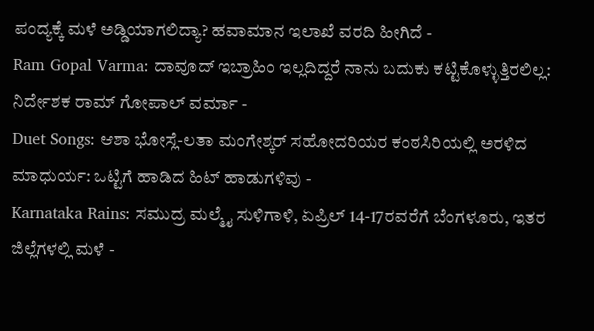ಪಂದ್ಯಕ್ಕೆ ಮಳೆ ಅಡ್ಡಿಯಾಗಲಿದ್ಯಾ? ಹವಾಮಾನ ಇಲಾಖೆ ವರದಿ ಹೀಗಿದೆ -
Ram Gopal Varma: ದಾವೂದ್ ಇಬ್ರಾಹಿಂ ಇಲ್ಲದಿದ್ದರೆ ನಾನು ಬದುಕು ಕಟ್ಟಿಕೊಳ್ಳುತ್ತಿರಲಿಲ್ಲ: ನಿರ್ದೇಶಕ ರಾಮ್ ಗೋಪಾಲ್ ವರ್ಮಾ -
Duet Songs: ಆಶಾ ಭೋಸ್ಲೆ-ಲತಾ ಮಂಗೇಶ್ಕರ್ ಸಹೋದರಿಯರ ಕಂಠಸಿರಿಯಲ್ಲಿ ಅರಳಿದ ಮಾಧುರ್ಯ: ಒಟ್ಟಿಗೆ ಹಾಡಿದ ಹಿಟ್ ಹಾಡುಗಳಿವು -
Karnataka Rains: ಸಮುದ್ರ ಮಲ್ಮೈ ಸುಳಿಗಾಳಿ, ಏಪ್ರಿಲ್ 14-17ರವರೆಗೆ ಬೆಂಗಳೂರು, ಇತರ ಜಿಲ್ಲೆಗಳಲ್ಲಿ ಮಳೆ -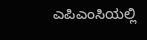ಎಪಿಎಂಸಿಯಲ್ಲಿ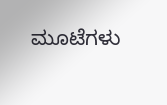ಮೂಟೆಗಳು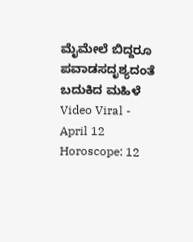ಮೈಮೇಲೆ ಬಿದ್ದರೂ ಪವಾಡಸದೃಶ್ಯದಂತೆ ಬದುಕಿದ ಮಹಿಳೆ Video Viral -
April 12 Horoscope: 12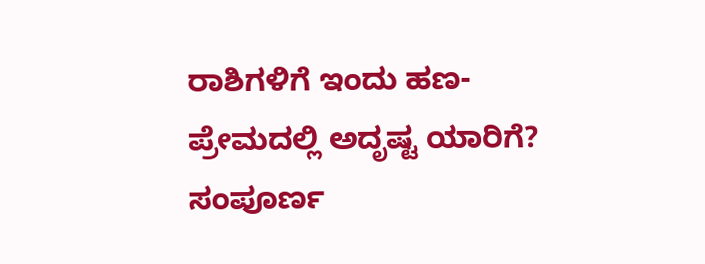ರಾಶಿಗಳಿಗೆ ಇಂದು ಹಣ-ಪ್ರೇಮದಲ್ಲಿ ಅದೃಷ್ಟ ಯಾರಿಗೆ? ಸಂಪೂರ್ಣ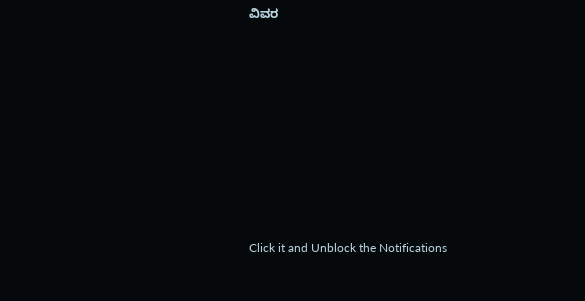ವಿವರ












Click it and Unblock the Notifications